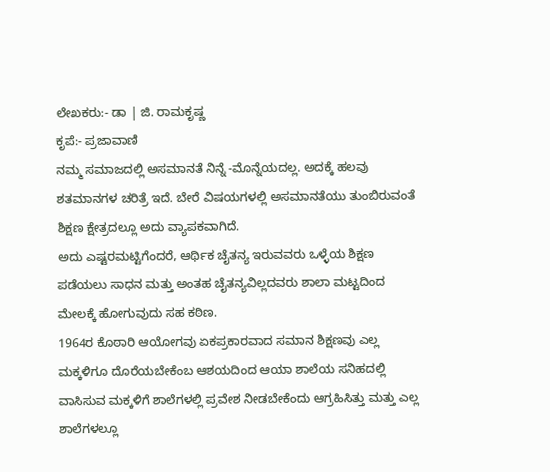ಲೇಖಕರು:- ಡಾ | ಜಿ. ರಾಮಕೃಷ್ಣ
ಕೃಪೆ:- ಪ್ರಜಾವಾಣಿ
ನಮ್ಮ ಸಮಾಜದಲ್ಲಿ ಅಸಮಾನತೆ ನಿನ್ನೆ -ಮೊನ್ನೆಯದಲ್ಲ. ಅದಕ್ಕೆ ಹಲವು ಶತಮಾನಗಳ ಚರಿತ್ರೆ ಇದೆ. ಬೇರೆ ವಿಷಯಗಳಲ್ಲಿ ಅಸಮಾನತೆಯು ತುಂಬಿರುವಂತೆ ಶಿಕ್ಷಣ ಕ್ಷೇತ್ರದಲ್ಲೂ ಅದು ವ್ಯಾಪಕವಾಗಿದೆ.
ಅದು ಎಷ್ಟರಮಟ್ಟಿಗೆಂದರೆ, ಆರ್ಥಿಕ ಚೈತನ್ಯ ಇರುವವರು ಒಳ್ಳೆಯ ಶಿಕ್ಷಣ ಪಡೆಯಲು ಸಾಧನ ಮತ್ತು ಅಂತಹ ಚೈತನ್ಯವಿಲ್ಲದವರು ಶಾಲಾ ಮಟ್ಟದಿಂದ ಮೇಲಕ್ಕೆ ಹೋಗುವುದು ಸಹ ಕಠಿಣ.
1964ರ ಕೊಠಾರಿ ಆಯೋಗವು ಏಕಪ್ರಕಾರವಾದ ಸಮಾನ ಶಿಕ್ಷಣವು ಎಲ್ಲ ಮಕ್ಕಳಿಗೂ ದೊರೆಯಬೇಕೆಂಬ ಆಶಯದಿಂದ ಆಯಾ ಶಾಲೆಯ ಸನಿಹದಲ್ಲಿ ವಾಸಿಸುವ ಮಕ್ಕಳಿಗೆ ಶಾಲೆಗಳಲ್ಲಿ ಪ್ರವೇಶ ನೀಡಬೇಕೆಂದು ಆಗ್ರಹಿಸಿತ್ತು ಮತ್ತು ಎಲ್ಲ ಶಾಲೆಗಳಲ್ಲೂ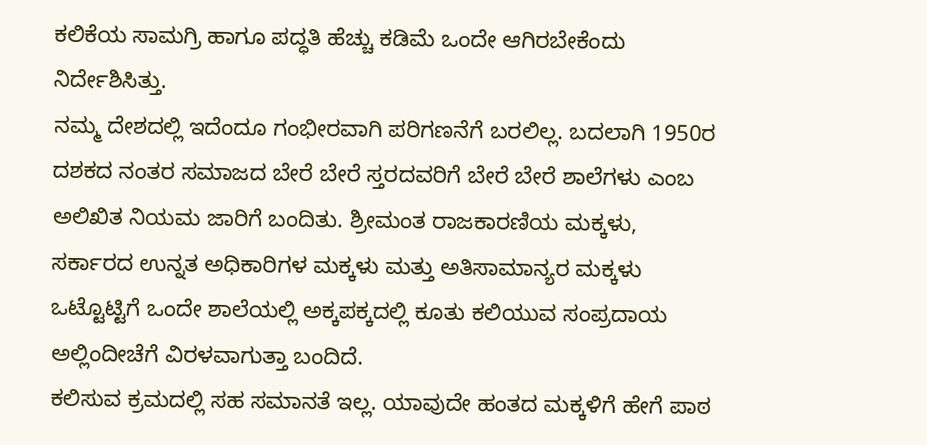ಕಲಿಕೆಯ ಸಾಮಗ್ರಿ ಹಾಗೂ ಪದ್ಧತಿ ಹೆಚ್ಚು ಕಡಿಮೆ ಒಂದೇ ಆಗಿರಬೇಕೆಂದು ನಿರ್ದೇಶಿಸಿತ್ತು.
ನಮ್ಮ ದೇಶದಲ್ಲಿ ಇದೆಂದೂ ಗಂಭೀರವಾಗಿ ಪರಿಗಣನೆಗೆ ಬರಲಿಲ್ಲ. ಬದಲಾಗಿ 1950ರ ದಶಕದ ನಂತರ ಸಮಾಜದ ಬೇರೆ ಬೇರೆ ಸ್ತರದವರಿಗೆ ಬೇರೆ ಬೇರೆ ಶಾಲೆಗಳು ಎಂಬ ಅಲಿಖಿತ ನಿಯಮ ಜಾರಿಗೆ ಬಂದಿತು. ಶ್ರೀಮಂತ ರಾಜಕಾರಣಿಯ ಮಕ್ಕಳು, ಸರ್ಕಾರದ ಉನ್ನತ ಅಧಿಕಾರಿಗಳ ಮಕ್ಕಳು ಮತ್ತು ಅತಿಸಾಮಾನ್ಯರ ಮಕ್ಕಳು ಒಟ್ಟೊಟ್ಟಿಗೆ ಒಂದೇ ಶಾಲೆಯಲ್ಲಿ ಅಕ್ಕಪಕ್ಕದಲ್ಲಿ ಕೂತು ಕಲಿಯುವ ಸಂಪ್ರದಾಯ ಅಲ್ಲಿಂದೀಚೆಗೆ ವಿರಳವಾಗುತ್ತಾ ಬಂದಿದೆ.
ಕಲಿಸುವ ಕ್ರಮದಲ್ಲಿ ಸಹ ಸಮಾನತೆ ಇಲ್ಲ. ಯಾವುದೇ ಹಂತದ ಮಕ್ಕಳಿಗೆ ಹೇಗೆ ಪಾಠ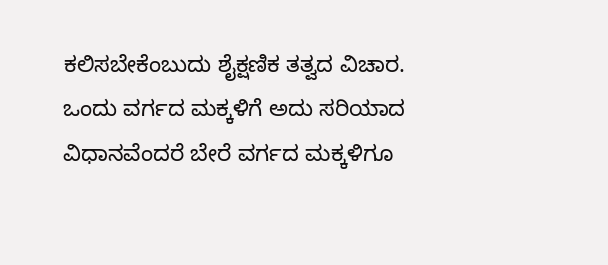ಕಲಿಸಬೇಕೆಂಬುದು ಶೈಕ್ಷಣಿಕ ತತ್ವದ ವಿಚಾರ. ಒಂದು ವರ್ಗದ ಮಕ್ಕಳಿಗೆ ಅದು ಸರಿಯಾದ ವಿಧಾನವೆಂದರೆ ಬೇರೆ ವರ್ಗದ ಮಕ್ಕಳಿಗೂ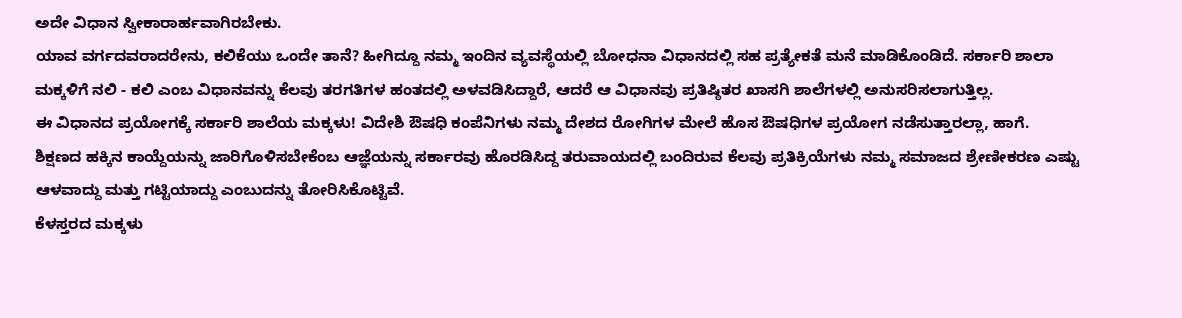ಅದೇ ವಿಧಾನ ಸ್ವೀಕಾರಾರ್ಹವಾಗಿರಬೇಕು.
ಯಾವ ವರ್ಗದವರಾದರೇನು, ಕಲಿಕೆಯು ಒಂದೇ ತಾನೆ? ಹೀಗಿದ್ದೂ ನಮ್ಮ ಇಂದಿನ ವ್ಯವಸ್ಥೆಯಲ್ಲಿ ಬೋಧನಾ ವಿಧಾನದಲ್ಲಿ ಸಹ ಪ್ರತ್ಯೇಕತೆ ಮನೆ ಮಾಡಿಕೊಂಡಿದೆ. ಸರ್ಕಾರಿ ಶಾಲಾ ಮಕ್ಕಳಿಗೆ ನಲಿ - ಕಲಿ ಎಂಬ ವಿಧಾನವನ್ನು ಕೆಲವು ತರಗತಿಗಳ ಹಂತದಲ್ಲಿ ಅಳವಡಿಸಿದ್ದಾರೆ, ಆದರೆ ಆ ವಿಧಾನವು ಪ್ರತಿಷ್ಠಿತರ ಖಾಸಗಿ ಶಾಲೆಗಳಲ್ಲಿ ಅನುಸರಿಸಲಾಗುತ್ತಿಲ್ಲ.
ಈ ವಿಧಾನದ ಪ್ರಯೋಗಕ್ಕೆ ಸರ್ಕಾರಿ ಶಾಲೆಯ ಮಕ್ಕಳು! ವಿದೇಶಿ ಔಷಧಿ ಕಂಪೆನಿಗಳು ನಮ್ಮ ದೇಶದ ರೋಗಿಗಳ ಮೇಲೆ ಹೊಸ ಔಷಧಿಗಳ ಪ್ರಯೋಗ ನಡೆಸುತ್ತಾರಲ್ಲಾ, ಹಾಗೆ.
ಶಿಕ್ಷಣದ ಹಕ್ಕಿನ ಕಾಯ್ದೆಯನ್ನು ಜಾರಿಗೊಳಿಸಬೇಕೆಂಬ ಆಜ್ಞೆಯನ್ನು ಸರ್ಕಾರವು ಹೊರಡಿಸಿದ್ದ ತರುವಾಯದಲ್ಲಿ ಬಂದಿರುವ ಕೆಲವು ಪ್ರತಿಕ್ರಿಯೆಗಳು ನಮ್ಮ ಸಮಾಜದ ಶ್ರೇಣೀಕರಣ ಎಷ್ಟು ಆಳವಾದ್ದು ಮತ್ತು ಗಟ್ಟಿಯಾದ್ದು ಎಂಬುದನ್ನು ತೋರಿಸಿಕೊಟ್ಟಿವೆ.
ಕೆಳಸ್ತರದ ಮಕ್ಕಳು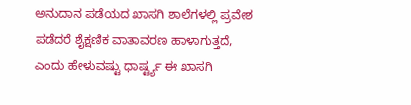ಅನುದಾನ ಪಡೆಯದ ಖಾಸಗಿ ಶಾಲೆಗಳಲ್ಲಿ ಪ್ರವೇಶ ಪಡೆದರೆ ಶೈಕ್ಷಣಿಕ ವಾತಾವರಣ ಹಾಳಾಗುತ್ತದೆ, ಎಂದು ಹೇಳುವಷ್ಟು ಧಾರ್ಷ್ಟ್ಯ ಈ ಖಾಸಗಿ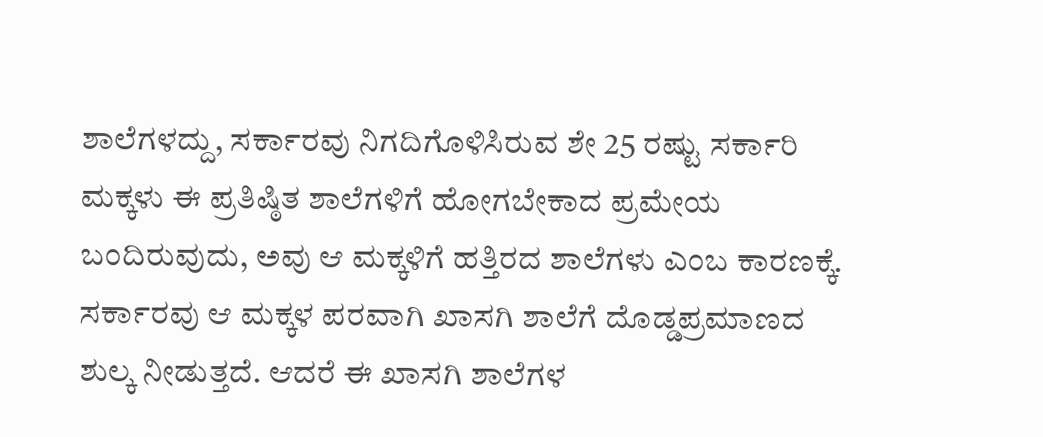ಶಾಲೆಗಳದ್ದು, ಸರ್ಕಾರವು ನಿಗದಿಗೊಳಿಸಿರುವ ಶೇ 25 ರಷ್ಟು ಸರ್ಕಾರಿ ಮಕ್ಕಳು ಈ ಪ್ರತಿಷ್ಠಿತ ಶಾಲೆಗಳಿಗೆ ಹೋಗಬೇಕಾದ ಪ್ರಮೇಯ ಬಂದಿರುವುದು, ಅವು ಆ ಮಕ್ಕಳಿಗೆ ಹತ್ತಿರದ ಶಾಲೆಗಳು ಎಂಬ ಕಾರಣಕ್ಕೆ.
ಸರ್ಕಾರವು ಆ ಮಕ್ಕಳ ಪರವಾಗಿ ಖಾಸಗಿ ಶಾಲೆಗೆ ದೊಡ್ಡಪ್ರಮಾಣದ ಶುಲ್ಕ ನೀಡುತ್ತದೆ. ಆದರೆ ಈ ಖಾಸಗಿ ಶಾಲೆಗಳ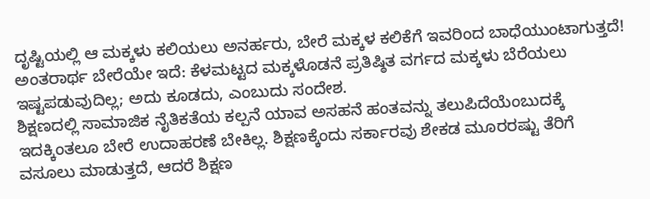ದೃಷ್ಟಿಯಲ್ಲಿ ಆ ಮಕ್ಕಳು ಕಲಿಯಲು ಅನರ್ಹರು, ಬೇರೆ ಮಕ್ಕಳ ಕಲಿಕೆಗೆ ಇವರಿಂದ ಬಾಧೆಯುಂಟಾಗುತ್ತದೆ! ಅಂತರಾರ್ಥ ಬೇರೆಯೇ ಇದೆ: ಕೆಳಮಟ್ಟದ ಮಕ್ಕಳೊಡನೆ ಪ್ರತಿಷ್ಠಿತ ವರ್ಗದ ಮಕ್ಕಳು ಬೆರೆಯಲು ಇಷ್ಟಪಡುವುದಿಲ್ಲ; ಅದು ಕೂಡದು, ಎಂಬುದು ಸಂದೇಶ.
ಶಿಕ್ಷಣದಲ್ಲಿ ಸಾಮಾಜಿಕ ನೈತಿಕತೆಯ ಕಲ್ಪನೆ ಯಾವ ಅಸಹನೆ ಹಂತವನ್ನು ತಲುಪಿದೆಯೆಂಬುದಕ್ಕೆ ಇದಕ್ಕಿಂತಲೂ ಬೇರೆ ಉದಾಹರಣೆ ಬೇಕಿಲ್ಲ. ಶಿಕ್ಷಣಕ್ಕೆಂದು ಸರ್ಕಾರವು ಶೇಕಡ ಮೂರರಷ್ಟು ತೆರಿಗೆ ವಸೂಲು ಮಾಡುತ್ತದೆ, ಆದರೆ ಶಿಕ್ಷಣ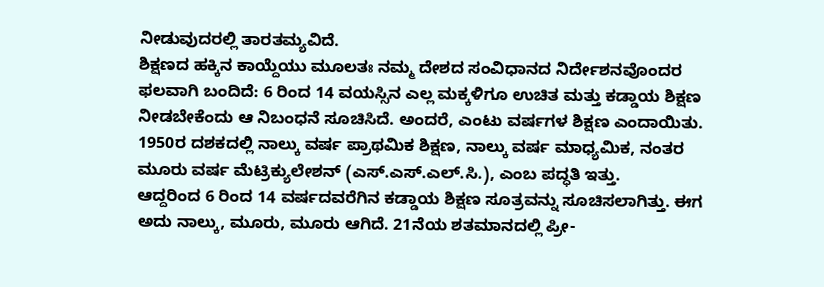ನೀಡುವುದರಲ್ಲಿ ತಾರತಮ್ಯವಿದೆ.
ಶಿಕ್ಷಣದ ಹಕ್ಕಿನ ಕಾಯ್ದೆಯು ಮೂಲತಃ ನಮ್ಮ ದೇಶದ ಸಂವಿಧಾನದ ನಿರ್ದೇಶನವೊಂದರ ಫಲವಾಗಿ ಬಂದಿದೆ: 6 ರಿಂದ 14 ವಯಸ್ಸಿನ ಎಲ್ಲ ಮಕ್ಕಳಿಗೂ ಉಚಿತ ಮತ್ತು ಕಡ್ಡಾಯ ಶಿಕ್ಷಣ ನೀಡಬೇಕೆಂದು ಆ ನಿಬಂಧನೆ ಸೂಚಿಸಿದೆ. ಅಂದರೆ, ಎಂಟು ವರ್ಷಗಳ ಶಿಕ್ಷಣ ಎಂದಾಯಿತು. 1950ರ ದಶಕದಲ್ಲಿ ನಾಲ್ಕು ವರ್ಷ ಪ್ರಾಥಮಿಕ ಶಿಕ್ಷಣ, ನಾಲ್ಕು ವರ್ಷ ಮಾಧ್ಯಮಿಕ, ನಂತರ ಮೂರು ವರ್ಷ ಮೆಟ್ರಿಕ್ಯುಲೇಶನ್ (ಎಸ್.ಎಸ್.ಎಲ್.ಸಿ.), ಎಂಬ ಪದ್ಧತಿ ಇತ್ತು.
ಆದ್ದರಿಂದ 6 ರಿಂದ 14 ವರ್ಷದವರೆಗಿನ ಕಡ್ಡಾಯ ಶಿಕ್ಷಣ ಸೂತ್ರವನ್ನು ಸೂಚಿಸಲಾಗಿತ್ತು. ಈಗ ಅದು ನಾಲ್ಕು, ಮೂರು, ಮೂರು ಆಗಿದೆ. 21ನೆಯ ಶತಮಾನದಲ್ಲಿ ಪ್ರೀ-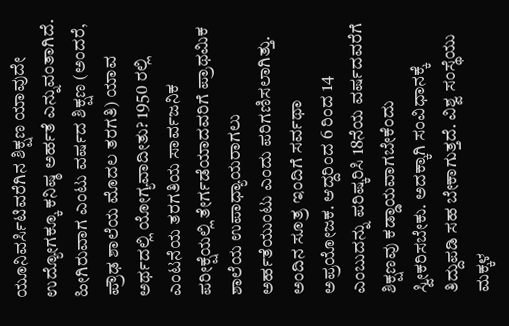ಯೂನಿವರ್ಸಿಟಿವರೆಗಿನ ಶಿಕ್ಷಣ ಯಾವುದೇ ಉದ್ಯೋಗಕ್ಕೂ ಕನಿಷ್ಠ ಅರ್ಹತೆ ಎನ್ನುವಂತಾಗಿದೆ.
ಹೀಗಿರುವಾಗ ಎಂಟು ವರ್ಷದ ಶಿಕ್ಷಣ (ಅಂದರೆ, ಪ್ರೌಢ ಶಾಲೆಯ ಮೊದಲ ತರಗತಿ) ಯಾವ ಅರ್ಥದಲ್ಲಿ ಯೋಗ್ಯವಾದೀತು? 1950 ರಲ್ಲಿ ಎಂಟನೆಯ ತರಗತಿಯ ಸಾರ್ವಜನಿಕ ಪರೀಕ್ಷೆಯಲ್ಲಿ ತೇರ್ಗಡೆಯಾದವರಿಗೆ ಪ್ರಾಥಮಿಕ ಶಾಲೆಯ ಉಪಾಧ್ಯಾಯರಾಗಲು ಅರ್ಹತೆಯುಂಟು ಎಂದು ಪರಿಗಣಿಸಲಾಗಿತ್ತು.
ಅಂದಿನ ಸೂತ್ರ ಇಂದಿಗೆ ಸರ್ವಥಾ ಅಪ್ರಯೋಜಕ. ಆದ್ದರಿಂದ 6 ರಿಂದ 14 ಎಂಬುದನ್ನು ಪರಿಷ್ಕರಿಸಿ 18ನೆಯ ವರ್ಷದವರೆಗೆ ಶಿಕ್ಷಣವು ಕಡ್ಡಾಯವಾಗಬೇಕೆಂದು ಸ್ವೀಕರಿಸಬೇಕು. ಅದಕ್ಕಾಗಿ ಸಂವಿಧಾನಕ್ಕೆ ತಿದ್ದುಪಡಿ ಸಹ ಬೇಕಾಗುತ್ತದೆ. ವಿಶ್ವ ಸಂಸ್ಥೆಯು ಮಕ್ಕಳ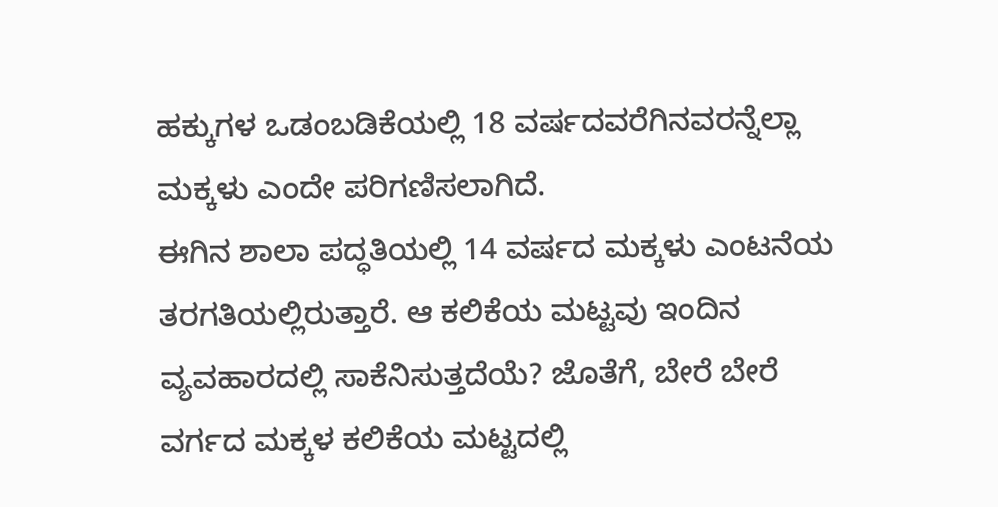ಹಕ್ಕುಗಳ ಒಡಂಬಡಿಕೆಯಲ್ಲಿ 18 ವರ್ಷದವರೆಗಿನವರನ್ನೆಲ್ಲಾ ಮಕ್ಕಳು ಎಂದೇ ಪರಿಗಣಿಸಲಾಗಿದೆ.
ಈಗಿನ ಶಾಲಾ ಪದ್ಧತಿಯಲ್ಲಿ 14 ವರ್ಷದ ಮಕ್ಕಳು ಎಂಟನೆಯ ತರಗತಿಯಲ್ಲಿರುತ್ತಾರೆ. ಆ ಕಲಿಕೆಯ ಮಟ್ಟವು ಇಂದಿನ ವ್ಯವಹಾರದಲ್ಲಿ ಸಾಕೆನಿಸುತ್ತದೆಯೆ? ಜೊತೆಗೆ, ಬೇರೆ ಬೇರೆ ವರ್ಗದ ಮಕ್ಕಳ ಕಲಿಕೆಯ ಮಟ್ಟದಲ್ಲಿ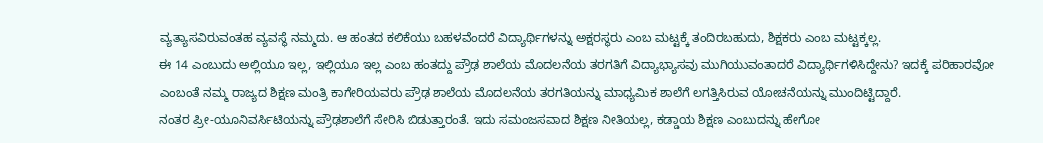ವ್ಯತ್ಯಾಸವಿರುವಂತಹ ವ್ಯವಸ್ಥೆ ನಮ್ಮದು. ಆ ಹಂತದ ಕಲಿಕೆಯು ಬಹಳವೆಂದರೆ ವಿದ್ಯಾರ್ಥಿಗಳನ್ನು ಅಕ್ಷರಸ್ಥರು ಎಂಬ ಮಟ್ಟಕ್ಕೆ ತಂದಿರಬಹುದು, ಶಿಕ್ಷಕರು ಎಂಬ ಮಟ್ಟಕ್ಕಲ್ಲ.
ಈ 14 ಎಂಬುದು ಅಲ್ಲಿಯೂ ಇಲ್ಲ, ಇಲ್ಲಿಯೂ ಇಲ್ಲ ಎಂಬ ಹಂತದ್ದು ಪ್ರೌಢ ಶಾಲೆಯ ಮೊದಲನೆಯ ತರಗತಿಗೆ ವಿದ್ಯಾಭ್ಯಾಸವು ಮುಗಿಯುವಂತಾದರೆ ವಿದ್ಯಾರ್ಥಿಗಳಿಸಿದ್ದೇನು? ಇದಕ್ಕೆ ಪರಿಹಾರವೋ ಎಂಬಂತೆ ನಮ್ಮ ರಾಜ್ಯದ ಶಿಕ್ಷಣ ಮಂತ್ರಿ ಕಾಗೇರಿಯವರು ಪ್ರೌಢ ಶಾಲೆಯ ಮೊದಲನೆಯ ತರಗತಿಯನ್ನು ಮಾಧ್ಯಮಿಕ ಶಾಲೆಗೆ ಲಗತ್ತಿಸಿರುವ ಯೋಚನೆಯನ್ನು ಮುಂದಿಟ್ಟಿದ್ದಾರೆ.
ನಂತರ ಪ್ರೀ-ಯೂನಿವರ್ಸಿಟಿಯನ್ನು ಪ್ರೌಢಶಾಲೆಗೆ ಸೇರಿಸಿ ಬಿಡುತ್ತಾರಂತೆ. ಇದು ಸಮಂಜಸವಾದ ಶಿಕ್ಷಣ ನೀತಿಯಲ್ಲ, ಕಡ್ಡಾಯ ಶಿಕ್ಷಣ ಎಂಬುದನ್ನು ಹೇಗೋ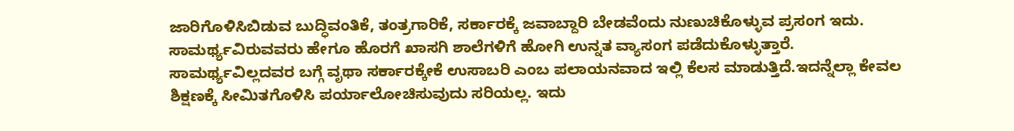ಜಾರಿಗೊಳಿಸಿಬಿಡುವ ಬುದ್ಧಿವಂತಿಕೆ, ತಂತ್ರಗಾರಿಕೆ, ಸರ್ಕಾರಕ್ಕೆ ಜವಾಬ್ದಾರಿ ಬೇಡವೆಂದು ನುಣುಚಿಕೊಳ್ಳುವ ಪ್ರಸಂಗ ಇದು. ಸಾಮರ್ಥ್ಯವಿರುವವರು ಹೇಗೂ ಹೊರಗೆ ಖಾಸಗಿ ಶಾಲೆಗಳಿಗೆ ಹೋಗಿ ಉನ್ನತ ವ್ಯಾಸಂಗ ಪಡೆದುಕೊಳ್ಳುತ್ತಾರೆ.
ಸಾಮರ್ಥ್ಯವಿಲ್ಲದವರ ಬಗ್ಗೆ ವೃಥಾ ಸರ್ಕಾರಕ್ಕೇಕೆ ಉಸಾಬರಿ ಎಂಬ ಪಲಾಯನವಾದ ಇಲ್ಲಿ ಕೆಲಸ ಮಾಡುತ್ತಿದೆ.ಇದನ್ನೆಲ್ಲಾ ಕೇವಲ ಶಿಕ್ಷಣಕ್ಕೆ ಸೀಮಿತಗೊಳಿಸಿ ಪರ್ಯಾಲೋಚಿಸುವುದು ಸರಿಯಲ್ಲ. ಇದು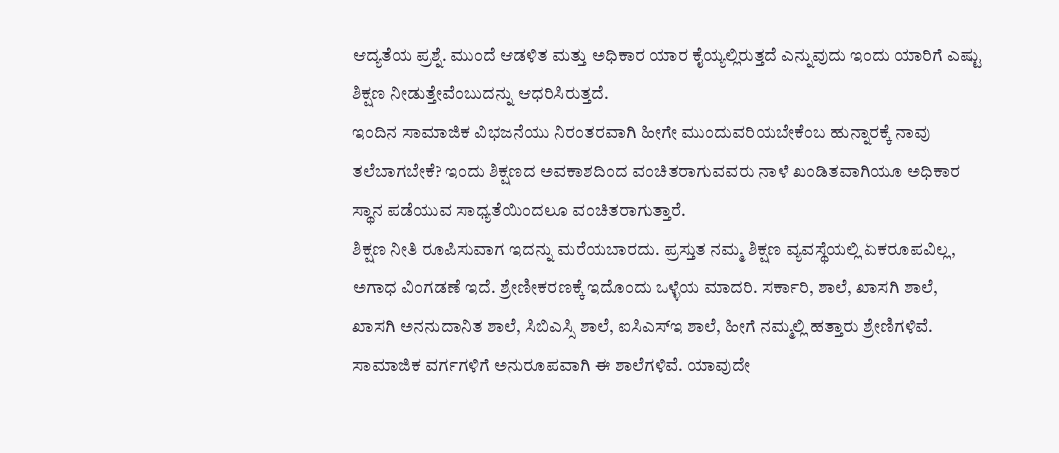ಆದ್ಯತೆಯ ಪ್ರಶ್ನೆ. ಮುಂದೆ ಆಡಳಿತ ಮತ್ತು ಅಧಿಕಾರ ಯಾರ ಕೈಯ್ಯಲ್ಲಿರುತ್ತದೆ ಎನ್ನುವುದು ಇಂದು ಯಾರಿಗೆ ಎಷ್ಟು ಶಿಕ್ಷಣ ನೀಡುತ್ತೇವೆಂಬುದನ್ನು ಆಧರಿಸಿರುತ್ತದೆ.
ಇಂದಿನ ಸಾಮಾಜಿಕ ವಿಭಜನೆಯು ನಿರಂತರವಾಗಿ ಹೀಗೇ ಮುಂದುವರಿಯಬೇಕೆಂಬ ಹುನ್ನಾರಕ್ಕೆ ನಾವು ತಲೆಬಾಗಬೇಕೆ? ಇಂದು ಶಿಕ್ಷಣದ ಅವಕಾಶದಿಂದ ವಂಚಿತರಾಗುವವರು ನಾಳೆ ಖಂಡಿತವಾಗಿಯೂ ಅಧಿಕಾರ ಸ್ಥಾನ ಪಡೆಯುವ ಸಾಧ್ಯತೆಯಿಂದಲೂ ವಂಚಿತರಾಗುತ್ತಾರೆ.
ಶಿಕ್ಷಣ ನೀತಿ ರೂಪಿಸುವಾಗ ಇದನ್ನು ಮರೆಯಬಾರದು. ಪ್ರಸ್ತುತ ನಮ್ಮ ಶಿಕ್ಷಣ ವ್ಯವಸ್ಥೆಯಲ್ಲಿ ಏಕರೂಪವಿಲ್ಲ, ಅಗಾಧ ವಿಂಗಡಣೆ ಇದೆ. ಶ್ರೇಣೀಕರಣಕ್ಕೆ ಇದೊಂದು ಒಳ್ಳೆಯ ಮಾದರಿ. ಸರ್ಕಾರಿ, ಶಾಲೆ, ಖಾಸಗಿ ಶಾಲೆ, ಖಾಸಗಿ ಅನನುದಾನಿತ ಶಾಲೆ, ಸಿಬಿಎಸ್ಸಿ ಶಾಲೆ, ಐಸಿಎಸ್ಇ ಶಾಲೆ, ಹೀಗೆ ನಮ್ಮಲ್ಲಿ ಹತ್ತಾರು ಶ್ರೇಣಿಗಳಿವೆ. ಸಾಮಾಜಿಕ ವರ್ಗಗಳಿಗೆ ಅನುರೂಪವಾಗಿ ಈ ಶಾಲೆಗಳಿವೆ. ಯಾವುದೇ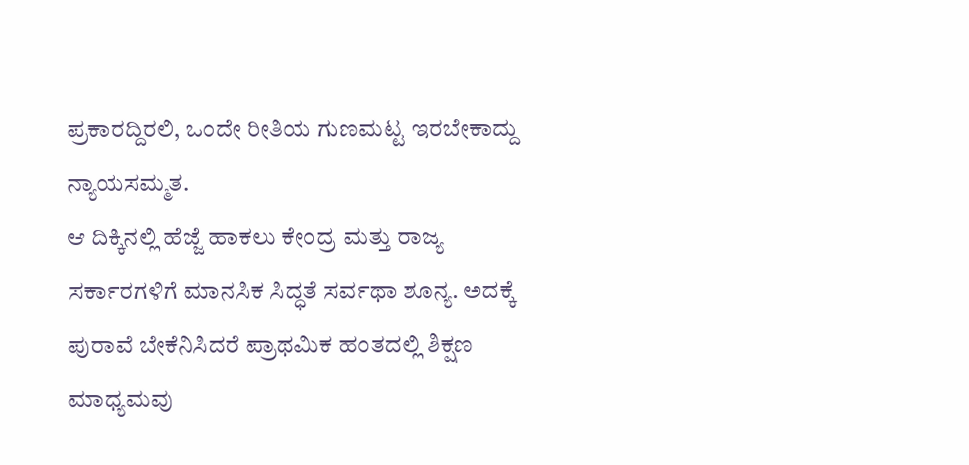ಪ್ರಕಾರದ್ದಿರಲಿ, ಒಂದೇ ರೀತಿಯ ಗುಣಮಟ್ಟ ಇರಬೇಕಾದ್ದು ನ್ಯಾಯಸಮ್ಮತ.
ಆ ದಿಕ್ಕಿನಲ್ಲಿ ಹೆಜ್ಜೆ ಹಾಕಲು ಕೇಂದ್ರ ಮತ್ತು ರಾಜ್ಯ ಸರ್ಕಾರಗಳಿಗೆ ಮಾನಸಿಕ ಸಿದ್ಧತೆ ಸರ್ವಥಾ ಶೂನ್ಯ. ಅದಕ್ಕೆ ಪುರಾವೆ ಬೇಕೆನಿಸಿದರೆ ಪ್ರಾಥಮಿಕ ಹಂತದಲ್ಲಿ ಶಿಕ್ಷಣ ಮಾಧ್ಯಮವು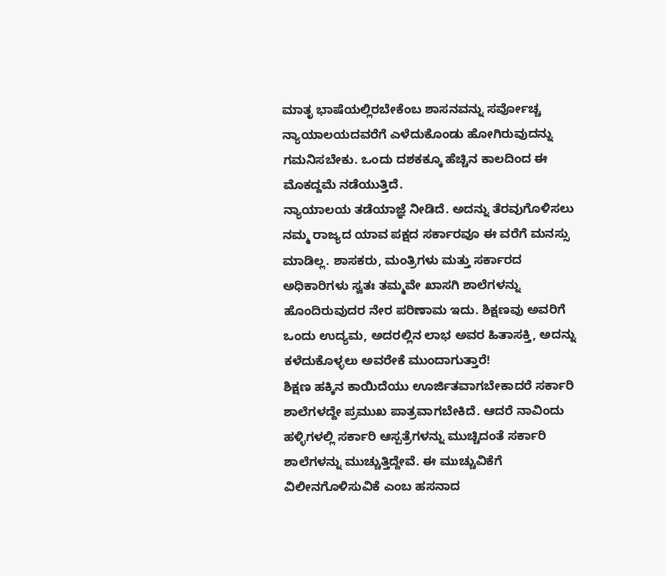ಮಾತೃ ಭಾಷೆಯಲ್ಲಿರಬೇಕೆಂಬ ಶಾಸನವನ್ನು ಸರ್ವೋಚ್ಚ ನ್ಯಾಯಾಲಯದವರೆಗೆ ಎಳೆದುಕೊಂಡು ಹೋಗಿರುವುದನ್ನು ಗಮನಿಸಬೇಕು. ಒಂದು ದಶಕಕ್ಕೂ ಹೆಚ್ಚಿನ ಕಾಲದಿಂದ ಈ ಮೊಕದ್ದಮೆ ನಡೆಯುತ್ತಿದೆ.
ನ್ಯಾಯಾಲಯ ತಡೆಯಾಜ್ಞೆ ನೀಡಿದೆ. ಅದನ್ನು ತೆರವುಗೊಳಿಸಲು ನಮ್ಮ ರಾಜ್ಯದ ಯಾವ ಪಕ್ಷದ ಸರ್ಕಾರವೂ ಈ ವರೆಗೆ ಮನಸ್ಸು ಮಾಡಿಲ್ಲ. ಶಾಸಕರು, ಮಂತ್ರಿಗಳು ಮತ್ತು ಸರ್ಕಾರದ ಅಧಿಕಾರಿಗಳು ಸ್ವತಃ ತಮ್ಮವೇ ಖಾಸಗಿ ಶಾಲೆಗಳನ್ನು ಹೊಂದಿರುವುದರ ನೇರ ಪರಿಣಾಮ ಇದು. ಶಿಕ್ಷಣವು ಅವರಿಗೆ ಒಂದು ಉದ್ಯಮ, ಅದರಲ್ಲಿನ ಲಾಭ ಅವರ ಹಿತಾಸಕ್ತಿ, ಅದನ್ನು ಕಳೆದುಕೊಳ್ಳಲು ಅವರೇಕೆ ಮುಂದಾಗುತ್ತಾರೆ!
ಶಿಕ್ಷಣ ಹಕ್ಕಿನ ಕಾಯಿದೆಯು ಊರ್ಜಿತವಾಗಬೇಕಾದರೆ ಸರ್ಕಾರಿ ಶಾಲೆಗಳದ್ದೇ ಪ್ರಮುಖ ಪಾತ್ರವಾಗಬೇಕಿದೆ. ಆದರೆ ನಾವಿಂದು ಹಳ್ಳಿಗಳಲ್ಲಿ ಸರ್ಕಾರಿ ಆಸ್ಪತ್ರೆಗಳನ್ನು ಮುಚ್ಚಿದಂತೆ ಸರ್ಕಾರಿ ಶಾಲೆಗಳನ್ನು ಮುಚ್ಚುತ್ತಿದ್ದೇವೆ. ಈ ಮುಚ್ಚುವಿಕೆಗೆ ವಿಲೀನಗೊಳಿಸುವಿಕೆ ಎಂಬ ಹಸನಾದ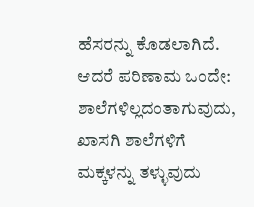ಹೆಸರನ್ನು ಕೊಡಲಾಗಿದೆ. ಆದರೆ ಪರಿಣಾಮ ಒಂದೇ:
ಶಾಲೆಗಳಿಲ್ಲದಂತಾಗುವುದು, ಖಾಸಗಿ ಶಾಲೆಗಳಿಗೆ ಮಕ್ಕಳನ್ನು ತಳ್ಳುವುದು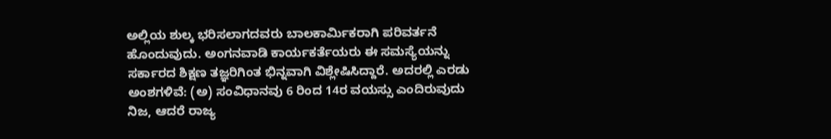ಅಲ್ಲಿಯ ಶುಲ್ಕ ಭರಿಸಲಾಗದವರು ಬಾಲಕಾರ್ಮಿಕರಾಗಿ ಪರಿವರ್ತನೆ ಹೊಂದುವುದು. ಅಂಗನವಾಡಿ ಕಾರ್ಯಕರ್ತೆಯರು ಈ ಸಮಸ್ಯೆಯನ್ನು ಸರ್ಕಾರದ ಶಿಕ್ಷಣ ತಜ್ಞರಿಗಿಂತ ಭಿನ್ನವಾಗಿ ವಿಶ್ಲೇಷಿಸಿದ್ದಾರೆ. ಅದರಲ್ಲಿ ಎರಡು ಅಂಶಗಳಿವೆ: (ಅ) ಸಂವಿಧಾನವು 6 ರಿಂದ 14ರ ವಯಸ್ಸು ಎಂದಿರುವುದು ನಿಜ, ಆದರೆ ರಾಜ್ಯ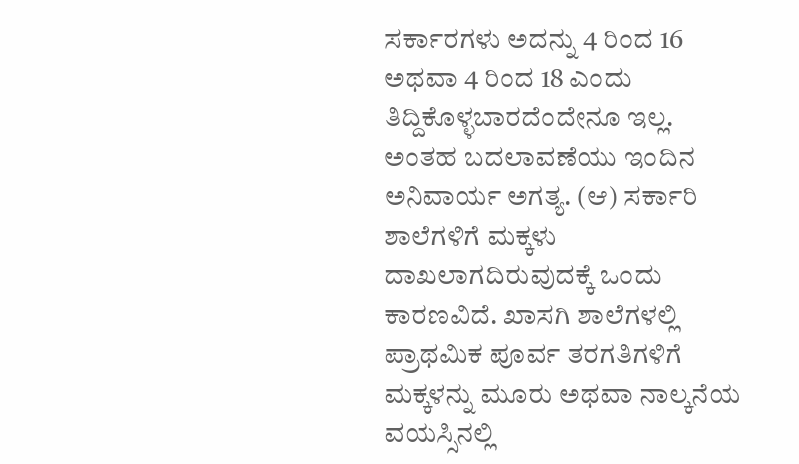ಸರ್ಕಾರಗಳು ಅದನ್ನು 4 ರಿಂದ 16 ಅಥವಾ 4 ರಿಂದ 18 ಎಂದು ತಿದ್ದಿಕೊಳ್ಳಬಾರದೆಂದೇನೂ ಇಲ್ಲ.
ಅಂತಹ ಬದಲಾವಣೆಯು ಇಂದಿನ ಅನಿವಾರ್ಯ ಅಗತ್ಯ. (ಆ) ಸರ್ಕಾರಿ ಶಾಲೆಗಳಿಗೆ ಮಕ್ಕಳು ದಾಖಲಾಗದಿರುವುದಕ್ಕೆ ಒಂದು ಕಾರಣವಿದೆ. ಖಾಸಗಿ ಶಾಲೆಗಳಲ್ಲಿ ಪ್ರಾಥಮಿಕ ಪೂರ್ವ ತರಗತಿಗಳಿಗೆ ಮಕ್ಕಳನ್ನು ಮೂರು ಅಥವಾ ನಾಲ್ಕನೆಯ ವಯಸ್ಸಿನಲ್ಲಿ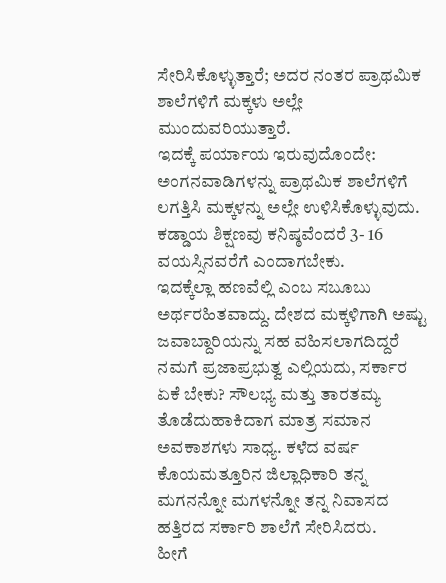ಸೇರಿಸಿಕೊಳ್ಳುತ್ತಾರೆ; ಅದರ ನಂತರ ಪ್ರಾಥಮಿಕ ಶಾಲೆಗಳಿಗೆ ಮಕ್ಕಳು ಅಲ್ಲೇ ಮುಂದುವರಿಯುತ್ತಾರೆ.
ಇದಕ್ಕೆ ಪರ್ಯಾಯ ಇರುವುದೊಂದೇ: ಅಂಗನವಾಡಿಗಳನ್ನು ಪ್ರಾಥಮಿಕ ಶಾಲೆಗಳಿಗೆ ಲಗತ್ತಿಸಿ ಮಕ್ಕಳನ್ನು ಅಲ್ಲೇ ಉಳಿಸಿಕೊಳ್ಳುವುದು. ಕಡ್ಡಾಯ ಶಿಕ್ಷಣವು ಕನಿಷ್ಠವೆಂದರೆ 3- 16 ವಯಸ್ಸಿನವರೆಗೆ ಎಂದಾಗಬೇಕು.
ಇದಕ್ಕೆಲ್ಲಾ ಹಣವೆಲ್ಲಿ ಎಂಬ ಸಬೂಬು ಅರ್ಥರಹಿತವಾದ್ದು. ದೇಶದ ಮಕ್ಕಳಿಗಾಗಿ ಅಷ್ಟು ಜವಾಬ್ದಾರಿಯನ್ನು ಸಹ ವಹಿಸಲಾಗದಿದ್ದರೆ ನಮಗೆ ಪ್ರಜಾಪ್ರಭುತ್ವ ಎಲ್ಲಿಯದು, ಸರ್ಕಾರ ಏಕೆ ಬೇಕು? ಸೌಲಭ್ಯ ಮತ್ತು ತಾರತಮ್ಯ ತೊಡೆದುಹಾಕಿದಾಗ ಮಾತ್ರ ಸಮಾನ ಅವಕಾಶಗಳು ಸಾಧ್ಯ. ಕಳೆದ ವರ್ಷ ಕೊಯಮತ್ತೂರಿನ ಜಿಲ್ಲಾಧಿಕಾರಿ ತನ್ನ ಮಗನನ್ನೋ ಮಗಳನ್ನೋ ತನ್ನ ನಿವಾಸದ ಹತ್ತಿರದ ಸರ್ಕಾರಿ ಶಾಲೆಗೆ ಸೇರಿಸಿದರು.
ಹೀಗೆ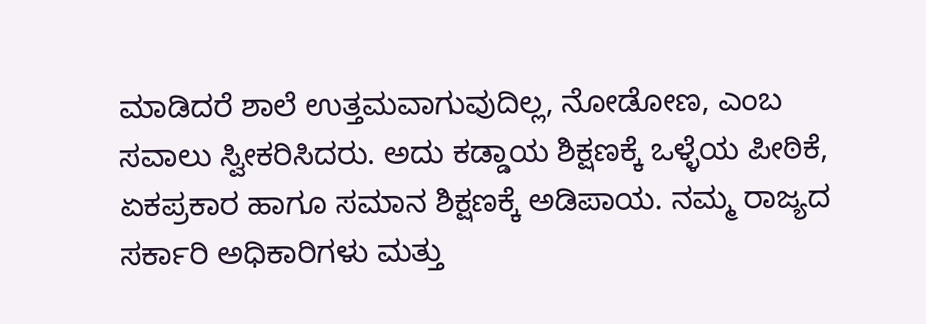ಮಾಡಿದರೆ ಶಾಲೆ ಉತ್ತಮವಾಗುವುದಿಲ್ಲ, ನೋಡೋಣ, ಎಂಬ ಸವಾಲು ಸ್ವೀಕರಿಸಿದರು. ಅದು ಕಡ್ಡಾಯ ಶಿಕ್ಷಣಕ್ಕೆ ಒಳ್ಳೆಯ ಪೀಠಿಕೆ, ಏಕಪ್ರಕಾರ ಹಾಗೂ ಸಮಾನ ಶಿಕ್ಷಣಕ್ಕೆ ಅಡಿಪಾಯ. ನಮ್ಮ ರಾಜ್ಯದ ಸರ್ಕಾರಿ ಅಧಿಕಾರಿಗಳು ಮತ್ತು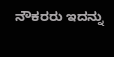ನೌಕರರು ಇದನ್ನು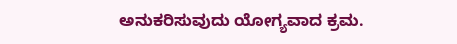ಅನುಕರಿಸುವುದು ಯೋಗ್ಯವಾದ ಕ್ರಮ.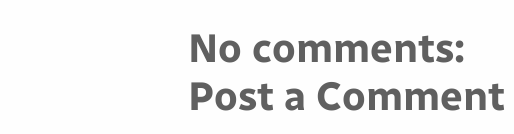No comments:
Post a Comment